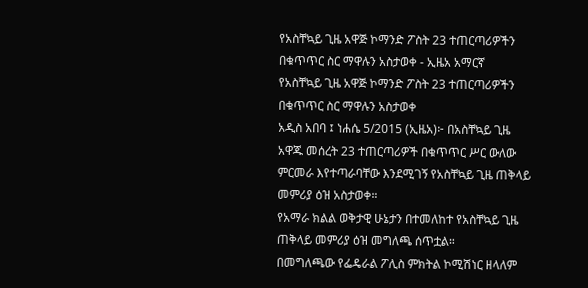የአስቸኳይ ጊዜ አዋጅ ኮማንድ ፖስት 23 ተጠርጣሪዎችን በቁጥጥር ስር ማዋሉን አስታወቀ - ኢዜአ አማርኛ
የአስቸኳይ ጊዜ አዋጅ ኮማንድ ፖስት 23 ተጠርጣሪዎችን በቁጥጥር ስር ማዋሉን አስታወቀ
አዲስ አበባ ፤ ነሐሴ 5/2015 (ኢዜአ)፦ በአስቸኳይ ጊዜ አዋጁ መሰረት 23 ተጠርጣሪዎች በቁጥጥር ሥር ውለው ምርመራ እየተጣራባቸው እንደሚገኝ የአስቸኳይ ጊዜ ጠቅላይ መምሪያ ዕዝ አስታወቀ።
የአማራ ክልል ወቅታዊ ሁኔታን በተመለከተ የአስቸኳይ ጊዜ ጠቅላይ መምሪያ ዕዝ መግለጫ ሰጥቷል።
በመግለጫው የፌዴራል ፖሊስ ምክትል ኮሚሽነር ዘላለም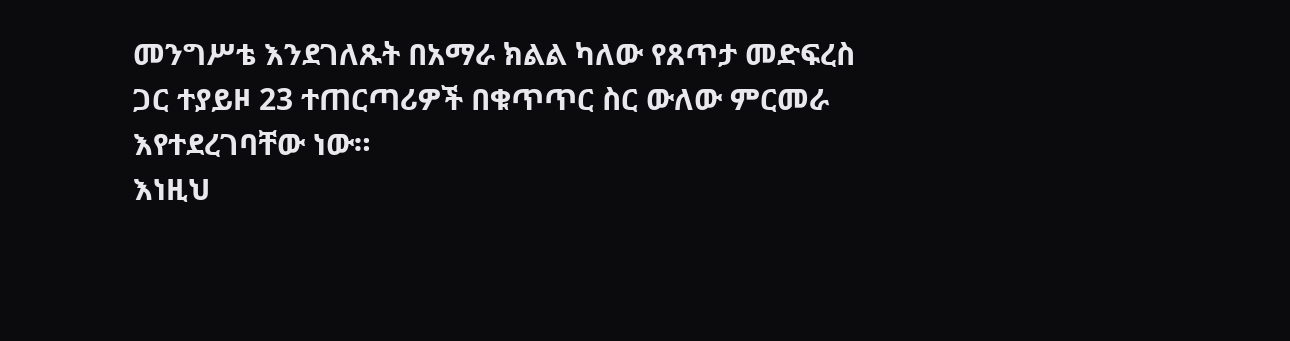መንግሥቴ እንደገለጹት በአማራ ክልል ካለው የጸጥታ መድፍረስ ጋር ተያይዞ 23 ተጠርጣሪዎች በቁጥጥር ስር ውለው ምርመራ እየተደረገባቸው ነው።
እነዚህ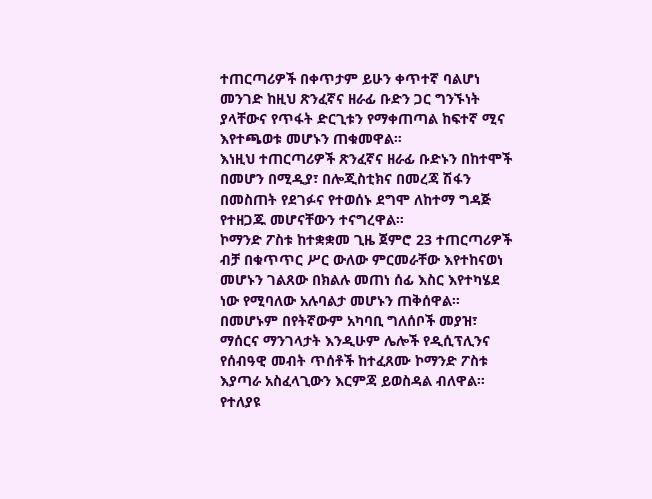ተጠርጣሪዎች በቀጥታም ይሁን ቀጥተኛ ባልሆነ መንገድ ከዚህ ጽንፈኛና ዘራፊ ቡድን ጋር ግንኙነት ያላቸውና የጥፋት ድርጊቱን የማቀጠጣል ከፍተኛ ሚና እየተጫወቱ መሆኑን ጠቁመዋል።
እነዚህ ተጠርጣሪዎች ጽንፈኛና ዘራፊ ቡድኑን በከተሞች በመሆን በሚዲያ፣ በሎጂስቲክና በመረጃ ሽፋን በመስጠት የደገፉና የተወሰኑ ደግሞ ለከተማ ግዳጅ የተዘጋጁ መሆናቸውን ተናግረዋል።
ኮማንድ ፖስቱ ከተቋቋመ ጊዜ ጀምሮ 23 ተጠርጣሪዎች ብቻ በቁጥጥር ሥር ውለው ምርመራቸው እየተከናወነ መሆኑን ገልጸው በክልሉ መጠነ ሰፊ እስር እየተካሄደ ነው የሚባለው አሉባልታ መሆኑን ጠቅሰዋል።
በመሆኑም በየትኛውም አካባቢ ግለሰቦች መያዝ፣ ማሰርና ማንገላታት እንዲሁም ሌሎች የዲሲፕሊንና የሰብዓዊ መብት ጥሰቶች ከተፈጸሙ ኮማንድ ፖስቱ እያጣራ አስፈላጊውን እርምጃ ይወስዳል ብለዋል።
የተለያዩ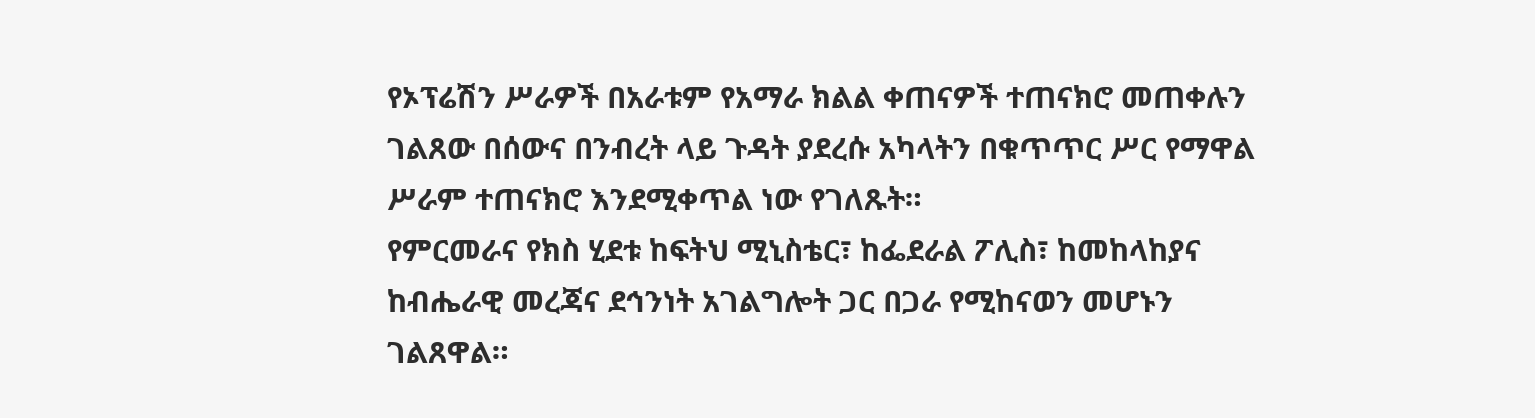የኦፕሬሽን ሥራዎች በአራቱም የአማራ ክልል ቀጠናዎች ተጠናክሮ መጠቀሉን ገልጸው በሰውና በንብረት ላይ ጉዳት ያደረሱ አካላትን በቁጥጥር ሥር የማዋል ሥራም ተጠናክሮ እንደሚቀጥል ነው የገለጹት።
የምርመራና የክስ ሂደቱ ከፍትህ ሚኒስቴር፣ ከፌደራል ፖሊስ፣ ከመከላከያና ከብሔራዊ መረጃና ደኅንነት አገልግሎት ጋር በጋራ የሚከናወን መሆኑን ገልጸዋል።